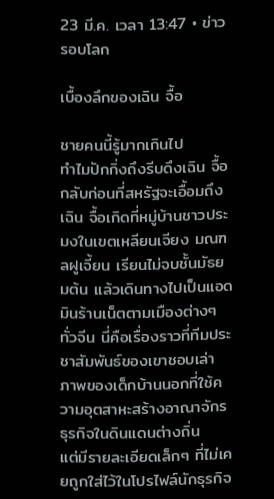23 มี.ค. เวลา 13:47 • ข่าวรอบโลก

เบื้องลึกของเฉิน จื้อ

ชายคนนี้รู้มากเกินไป
ทำไมปักกิ่งถึงรีบดึงเฉิน จื้อกลับก่อนที่สหรัฐจะเอื้อมถึง
เฉิน จื้อเกิดที่หมู่บ้านชาวประมงในเขตเหลียนเจียง มณฑลฝูเจี้ยน เรียนไม่จบชั้นมัธยมต้น แล้วเดินทางไปเป็นแอดมินร้านเน็ตตามเมืองต่างๆ ทั่วจีน นี่คือเรื่องราวที่ทีมประชาสัมพันธ์ของเขาชอบเล่า ภาพของเด็กบ้านนอกที่ใช้ความอุตสาหะสร้างอาณาจักรธุรกิจในดินแดนต่างถิ่น
แต่มีรายละเอียดเล็กๆ ที่ไม่เคยถูกใส่ไว้ในโปรไฟล์นักธุรกิจ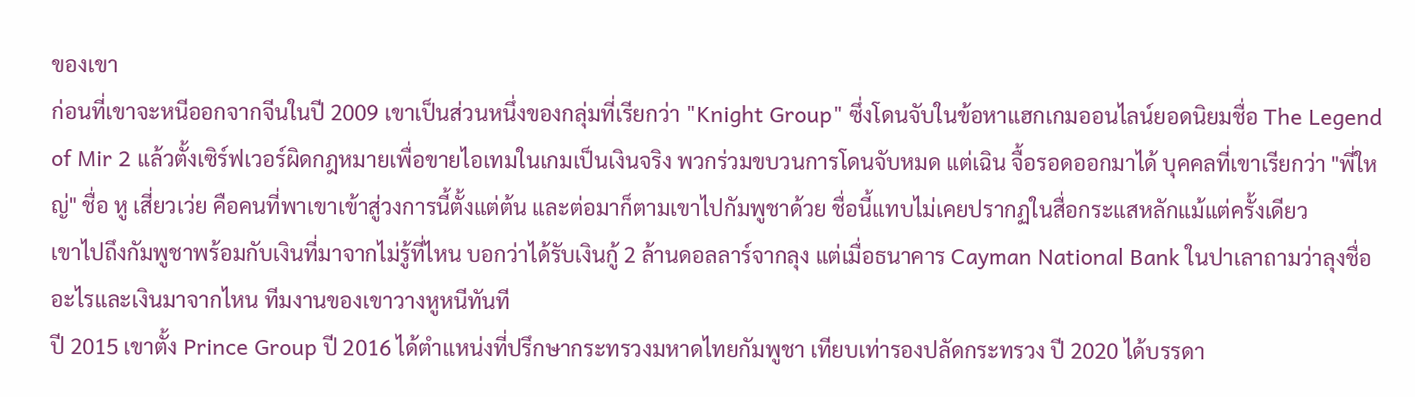ของเขา
ก่อนที่เขาจะหนีออกจากจีนในปี 2009 เขาเป็นส่วนหนึ่งของกลุ่มที่เรียกว่า "Knight Group" ซึ่งโดนจับในข้อหาแฮกเกมออนไลน์ยอดนิยมชื่อ The Legend of Mir 2 แล้วตั้งเซิร์ฟเวอร์ผิดกฎหมายเพื่อขายไอเทมในเกมเป็นเงินจริง พวกร่วมขบวนการโดนจับหมด แต่เฉิน จื้อรอดออกมาได้ บุคคลที่เขาเรียกว่า "พี่ใหญ่" ชื่อ หู เสี่ยวเว่ย คือคนที่พาเขาเข้าสู่วงการนี้ตั้งแต่ต้น และต่อมาก็ตามเขาไปกัมพูชาด้วย ชื่อนี้แทบไม่เคยปรากฏในสื่อกระแสหลักแม้แต่ครั้งเดียว
เขาไปถึงกัมพูชาพร้อมกับเงินที่มาจากไม่รู้ที่ไหน บอกว่าได้รับเงินกู้ 2 ล้านดอลลาร์จากลุง แต่เมื่อธนาคาร Cayman National Bank ในปาเลาถามว่าลุงชื่ออะไรและเงินมาจากไหน ทีมงานของเขาวางหูหนีทันที
ปี 2015 เขาตั้ง Prince Group ปี 2016 ได้ตำแหน่งที่ปรึกษากระทรวงมหาดไทยกัมพูชา เทียบเท่ารองปลัดกระทรวง ปี 2020 ได้บรรดา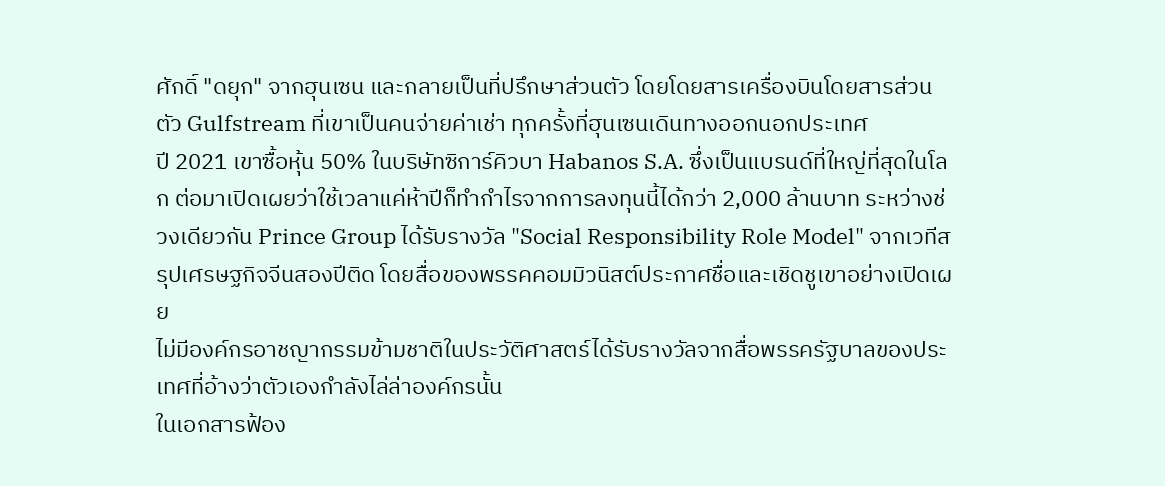ศักดิ์ "ดยุก" จากฮุนเซน และกลายเป็นที่ปรึกษาส่วนตัว โดยโดยสารเครื่องบินโดยสารส่วนตัว Gulfstream ที่เขาเป็นคนจ่ายค่าเช่า ทุกครั้งที่ฮุนเซนเดินทางออกนอกประเทศ
ปี 2021 เขาซื้อหุ้น 50% ในบริษัทซิการ์คิวบา Habanos S.A. ซึ่งเป็นแบรนด์ที่ใหญ่ที่สุดในโลก ต่อมาเปิดเผยว่าใช้เวลาแค่ห้าปีก็ทำกำไรจากการลงทุนนี้ได้กว่า 2,000 ล้านบาท ระหว่างช่วงเดียวกัน Prince Group ได้รับรางวัล "Social Responsibility Role Model" จากเวทีสรุปเศรษฐกิจจีนสองปีติด โดยสื่อของพรรคคอมมิวนิสต์ประกาศชื่อและเชิดชูเขาอย่างเปิดเผย
ไม่มีองค์กรอาชญากรรมข้ามชาติในประวัติศาสตร์ได้รับรางวัลจากสื่อพรรครัฐบาลของประเทศที่อ้างว่าตัวเองกำลังไล่ล่าองค์กรนั้น
ในเอกสารฟ้อง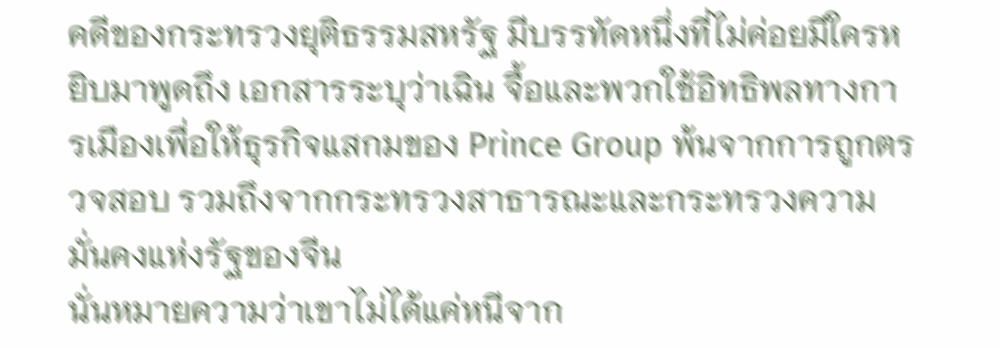คดีของกระทรวงยุติธรรมสหรัฐ มีบรรทัดหนึ่งที่ไม่ค่อยมีใครหยิบมาพูดถึง เอกสารระบุว่าเฉิน จื้อและพวกใช้อิทธิพลทางการเมืองเพื่อให้ธุรกิจแสกมของ Prince Group พ้นจากการถูกตรวจสอบ รวมถึงจากกระทรวงสาธารณะและกระทรวงความมั่นคงแห่งรัฐของจีน
นั่นหมายความว่าเขาไม่ได้แค่หนีจาก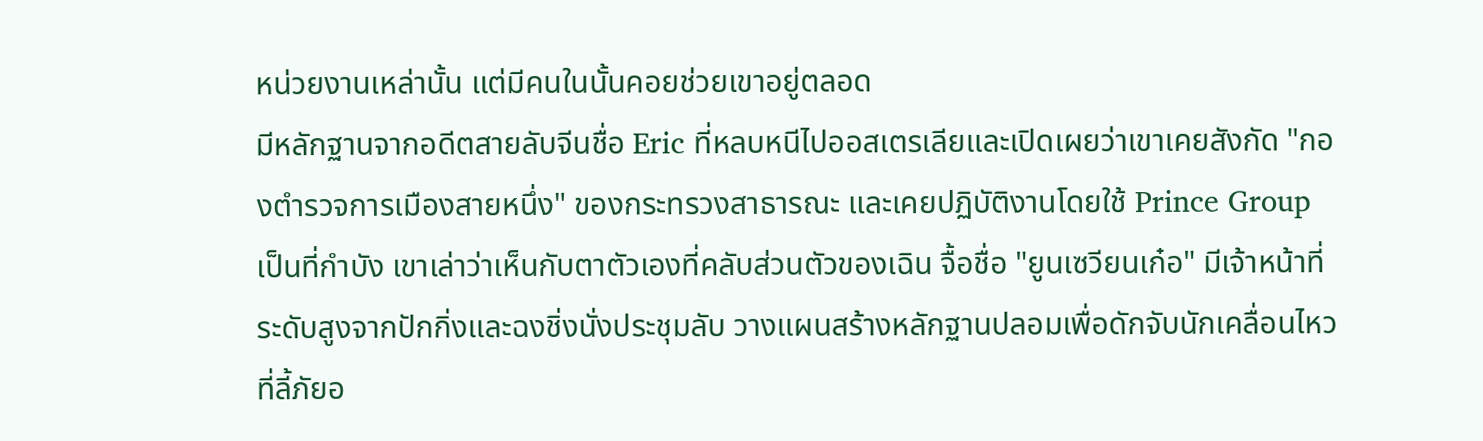หน่วยงานเหล่านั้น แต่มีคนในนั้นคอยช่วยเขาอยู่ตลอด
มีหลักฐานจากอดีตสายลับจีนชื่อ Eric ที่หลบหนีไปออสเตรเลียและเปิดเผยว่าเขาเคยสังกัด "กองตำรวจการเมืองสายหนึ่ง" ของกระทรวงสาธารณะ และเคยปฏิบัติงานโดยใช้ Prince Group เป็นที่กำบัง เขาเล่าว่าเห็นกับตาตัวเองที่คลับส่วนตัวของเฉิน จื้อชื่อ "ยูนเซวียนเก๋อ" มีเจ้าหน้าที่ระดับสูงจากปักกิ่งและฉงชิ่งนั่งประชุมลับ วางแผนสร้างหลักฐานปลอมเพื่อดักจับนักเคลื่อนไหวที่ลี้ภัยอ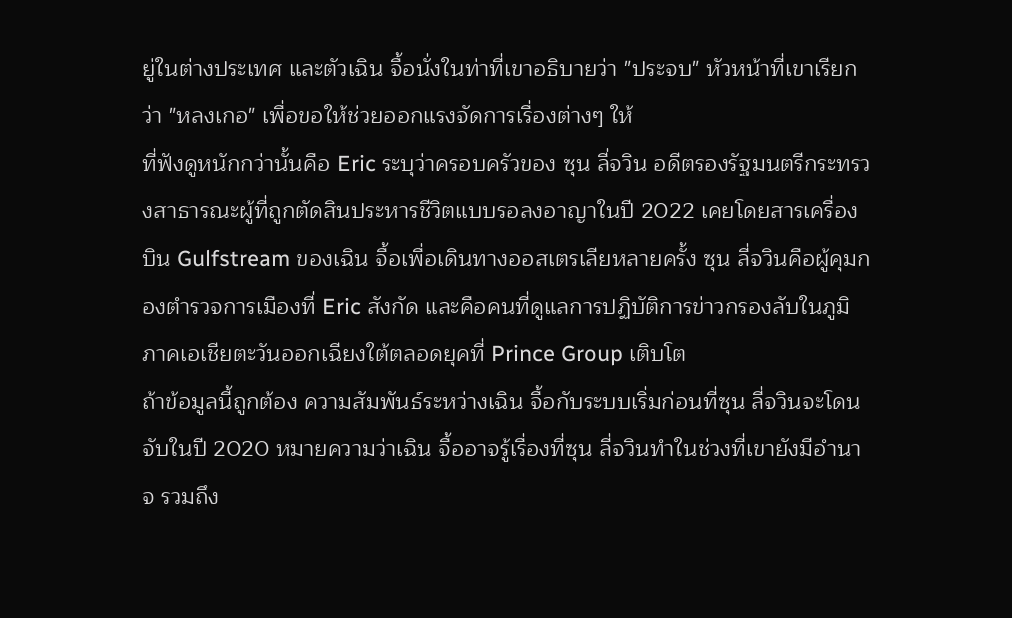ยู่ในต่างประเทศ และตัวเฉิน จื้อนั่งในท่าที่เขาอธิบายว่า "ประจบ" หัวหน้าที่เขาเรียกว่า "หลงเกอ" เพื่อขอให้ช่วยออกแรงจัดการเรื่องต่างๆ ให้
ที่ฟังดูหนักกว่านั้นคือ Eric ระบุว่าครอบครัวของ ซุน ลี่จวิน อดีตรองรัฐมนตรีกระทรวงสาธารณะผู้ที่ถูกตัดสินประหารชีวิตแบบรอลงอาญาในปี 2022 เคยโดยสารเครื่องบิน Gulfstream ของเฉิน จื้อเพื่อเดินทางออสเตรเลียหลายครั้ง ซุน ลี่จวินคือผู้คุมกองตำรวจการเมืองที่ Eric สังกัด และคือคนที่ดูแลการปฏิบัติการข่าวกรองลับในภูมิภาคเอเชียตะวันออกเฉียงใต้ตลอดยุคที่ Prince Group เติบโต
ถ้าข้อมูลนี้ถูกต้อง ความสัมพันธ์ระหว่างเฉิน จื้อกับระบบเริ่มก่อนที่ซุน ลี่จวินจะโดนจับในปี 2020 หมายความว่าเฉิน จื้ออาจรู้เรื่องที่ซุน ลี่จวินทำในช่วงที่เขายังมีอำนาจ รวมถึง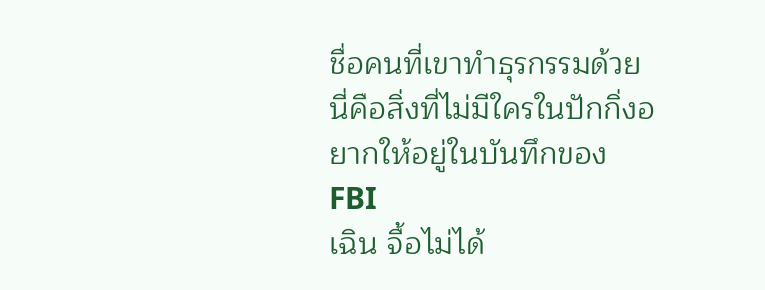ชื่อคนที่เขาทำธุรกรรมด้วย
นี่คือสิ่งที่ไม่มีใครในปักกิ่งอยากให้อยู่ในบันทึกของ FBI
เฉิน จื้อไม่ได้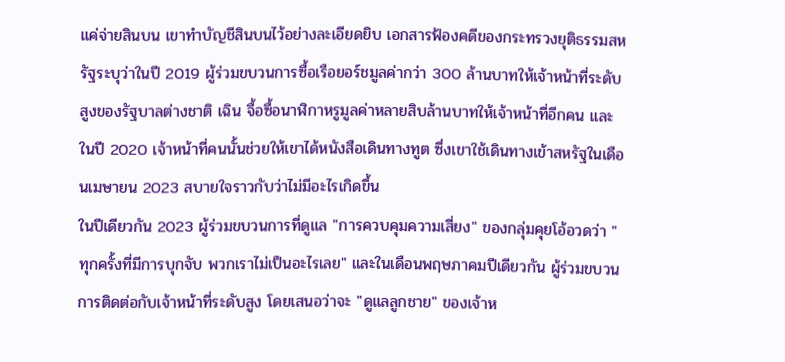แค่จ่ายสินบน เขาทำบัญชีสินบนไว้อย่างละเอียดยิบ เอกสารฟ้องคดีของกระทรวงยุติธรรมสหรัฐระบุว่าในปี 2019 ผู้ร่วมขบวนการซื้อเรือยอร์ชมูลค่ากว่า 300 ล้านบาทให้เจ้าหน้าที่ระดับสูงของรัฐบาลต่างชาติ เฉิน จื้อซื้อนาฬิกาหรูมูลค่าหลายสิบล้านบาทให้เจ้าหน้าที่อีกคน และในปี 2020 เจ้าหน้าที่คนนั้นช่วยให้เขาได้หนังสือเดินทางทูต ซึ่งเขาใช้เดินทางเข้าสหรัฐในเดือนเมษายน 2023 สบายใจราวกับว่าไม่มีอะไรเกิดขึ้น
ในปีเดียวกัน 2023 ผู้ร่วมขบวนการที่ดูแล "การควบคุมความเสี่ยง" ของกลุ่มคุยโอ้อวดว่า "ทุกครั้งที่มีการบุกจับ พวกเราไม่เป็นอะไรเลย" และในเดือนพฤษภาคมปีเดียวกัน ผู้ร่วมขบวนการติดต่อกับเจ้าหน้าที่ระดับสูง โดยเสนอว่าจะ "ดูแลลูกชาย" ของเจ้าห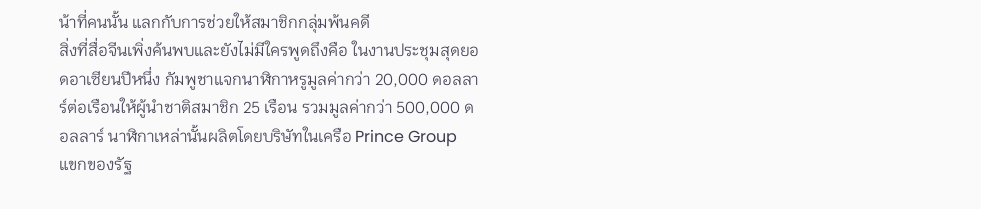น้าที่คนนั้น แลกกับการช่วยให้สมาชิกกลุ่มพ้นคดี
สิ่งที่สื่อจีนเพิ่งค้นพบและยังไม่มีใครพูดถึงคือ ในงานประชุมสุดยอดอาเซียนปีหนึ่ง กัมพูชาแจกนาฬิกาหรูมูลค่ากว่า 20,000 ดอลลาร์ต่อเรือนให้ผู้นำชาติสมาชิก 25 เรือน รวมมูลค่ากว่า 500,000 ดอลลาร์ นาฬิกาเหล่านั้นผลิตโดยบริษัทในเครือ Prince Group
แขกของรัฐ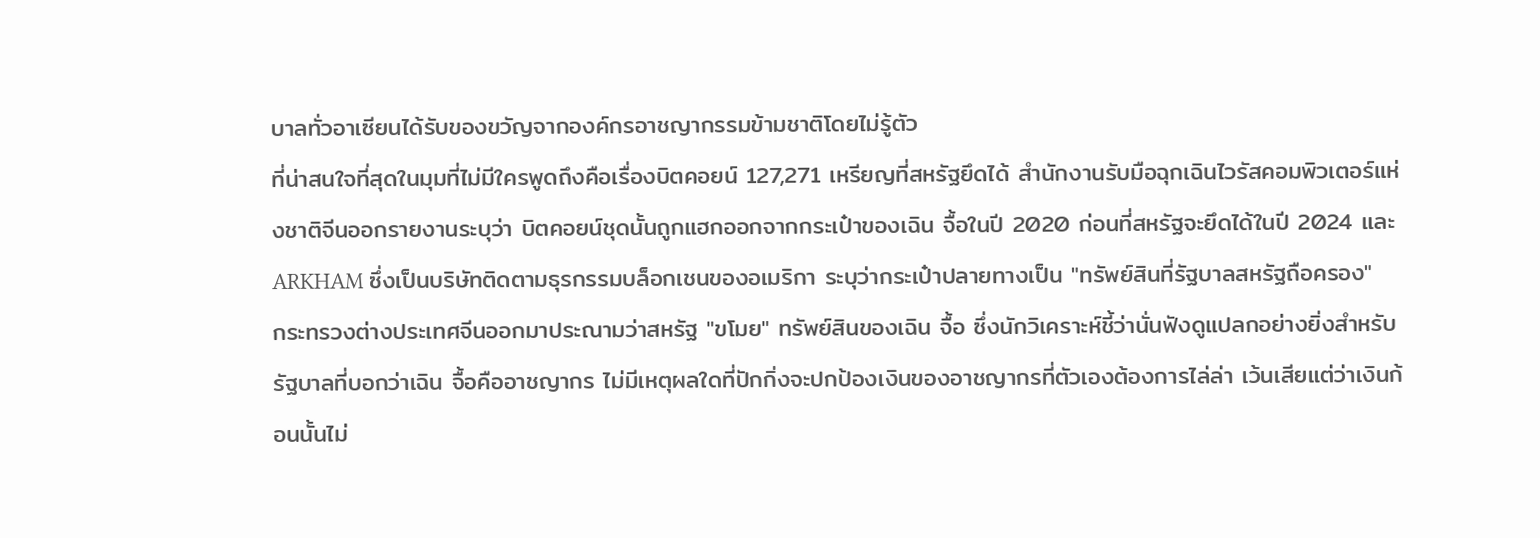บาลทั่วอาเซียนได้รับของขวัญจากองค์กรอาชญากรรมข้ามชาติโดยไม่รู้ตัว
ที่น่าสนใจที่สุดในมุมที่ไม่มีใครพูดถึงคือเรื่องบิตคอยน์ 127,271 เหรียญที่สหรัฐยึดได้ สำนักงานรับมือฉุกเฉินไวรัสคอมพิวเตอร์แห่งชาติจีนออกรายงานระบุว่า บิตคอยน์ชุดนั้นถูกแฮกออกจากกระเป๋าของเฉิน จื้อในปี 2020 ก่อนที่สหรัฐจะยึดได้ในปี 2024 และ ARKHAM ซึ่งเป็นบริษัทติดตามธุรกรรมบล็อกเชนของอเมริกา ระบุว่ากระเป๋าปลายทางเป็น "ทรัพย์สินที่รัฐบาลสหรัฐถือครอง"
กระทรวงต่างประเทศจีนออกมาประณามว่าสหรัฐ "ขโมย" ทรัพย์สินของเฉิน จื้อ ซึ่งนักวิเคราะห์ชี้ว่านั่นฟังดูแปลกอย่างยิ่งสำหรับรัฐบาลที่บอกว่าเฉิน จื้อคืออาชญากร ไม่มีเหตุผลใดที่ปักกิ่งจะปกป้องเงินของอาชญากรที่ตัวเองต้องการไล่ล่า เว้นเสียแต่ว่าเงินก้อนนั้นไม่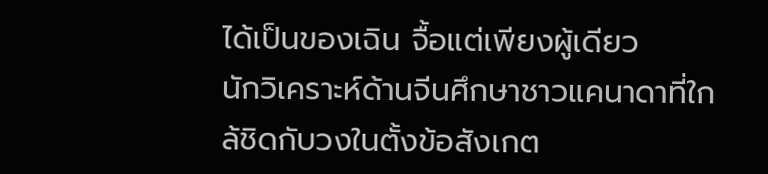ได้เป็นของเฉิน จื้อแต่เพียงผู้เดียว
นักวิเคราะห์ด้านจีนศึกษาชาวแคนาดาที่ใกล้ชิดกับวงในตั้งข้อสังเกต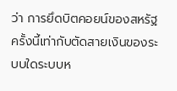ว่า การยึดบิตคอยน์ของสหรัฐครั้งนี้เท่ากับตัดสายเงินของระบบใดระบบห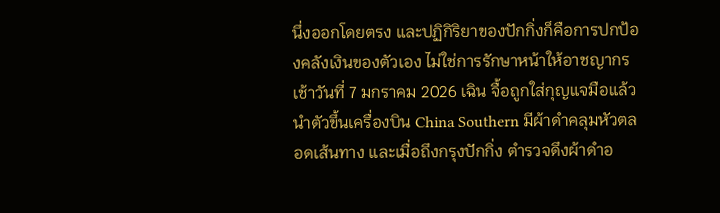นึ่งออกโดยตรง และปฏิกิริยาของปักกิ่งก็คือการปกป้องคลังเงินของตัวเอง ไม่ใช่การรักษาหน้าให้อาชญากร
เช้าวันที่ 7 มกราคม 2026 เฉิน จื้อถูกใส่กุญแจมือแล้วนำตัวขึ้นเครื่องบิน China Southern มีผ้าดำคลุมหัวตลอดเส้นทาง และเมื่อถึงกรุงปักกิ่ง ตำรวจดึงผ้าดำอ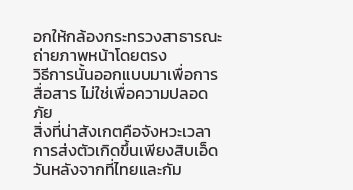อกให้กล้องกระทรวงสาธารณะถ่ายภาพหน้าโดยตรง
วิธีการนั้นออกแบบมาเพื่อการสื่อสาร ไม่ใช่เพื่อความปลอดภัย
สิ่งที่น่าสังเกตคือจังหวะเวลา การส่งตัวเกิดขึ้นเพียงสิบเอ็ดวันหลังจากที่ไทยและกัม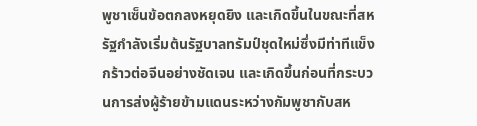พูชาเซ็นข้อตกลงหยุดยิง และเกิดขึ้นในขณะที่สหรัฐกำลังเริ่มต้นรัฐบาลทรัมป์ชุดใหม่ซึ่งมีท่าทีแข็งกร้าวต่อจีนอย่างชัดเจน และเกิดขึ้นก่อนที่กระบวนการส่งผู้ร้ายข้ามแดนระหว่างกัมพูชากับสห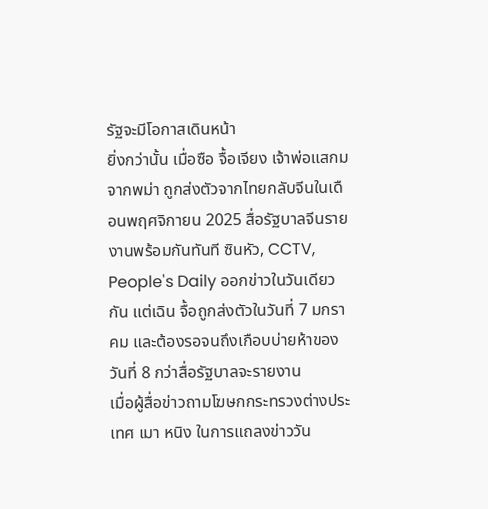รัฐจะมีโอกาสเดินหน้า
ยิ่งกว่านั้น เมื่อซือ จื้อเจียง เจ้าพ่อแสกมจากพม่า ถูกส่งตัวจากไทยกลับจีนในเดือนพฤศจิกายน 2025 สื่อรัฐบาลจีนรายงานพร้อมกันทันที ซินหัว, CCTV, People's Daily ออกข่าวในวันเดียวกัน แต่เฉิน จื้อถูกส่งตัวในวันที่ 7 มกราคม และต้องรอจนถึงเกือบบ่ายห้าของวันที่ 8 กว่าสื่อรัฐบาลจะรายงาน
เมื่อผู้สื่อข่าวถามโฆษกกระทรวงต่างประเทศ เมา หนิง ในการแถลงข่าววัน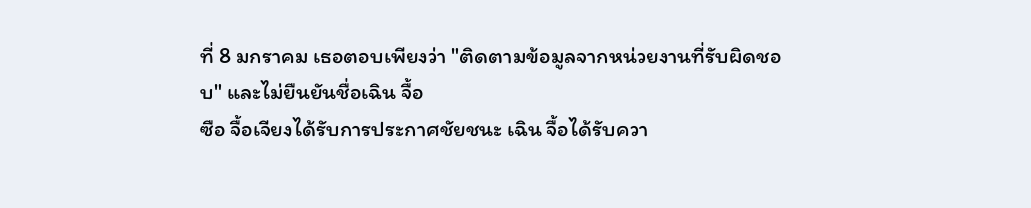ที่ 8 มกราคม เธอตอบเพียงว่า "ติดตามข้อมูลจากหน่วยงานที่รับผิดชอบ" และไม่ยืนยันชื่อเฉิน จื้อ
ซือ จื้อเจียงได้รับการประกาศชัยชนะ เฉิน จื้อได้รับควา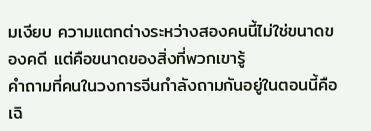มเงียบ ความแตกต่างระหว่างสองคนนี้ไม่ใช่ขนาดของคดี แต่คือขนาดของสิ่งที่พวกเขารู้
คำถามที่คนในวงการจีนกำลังถามกันอยู่ในตอนนี้คือ เฉิ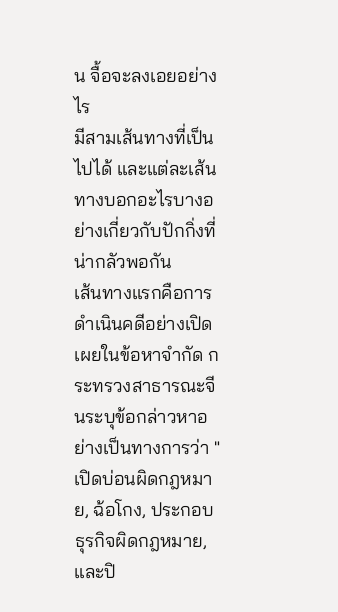น จื้อจะลงเอยอย่างไร
มีสามเส้นทางที่เป็นไปได้ และแต่ละเส้นทางบอกอะไรบางอย่างเกี่ยวกับปักกิ่งที่น่ากลัวพอกัน
เส้นทางแรกคือการดำเนินคดีอย่างเปิดเผยในข้อหาจำกัด กระทรวงสาธารณะจีนระบุข้อกล่าวหาอย่างเป็นทางการว่า "เปิดบ่อนผิดกฎหมาย, ฉ้อโกง, ประกอบธุรกิจผิดกฎหมาย, และปิ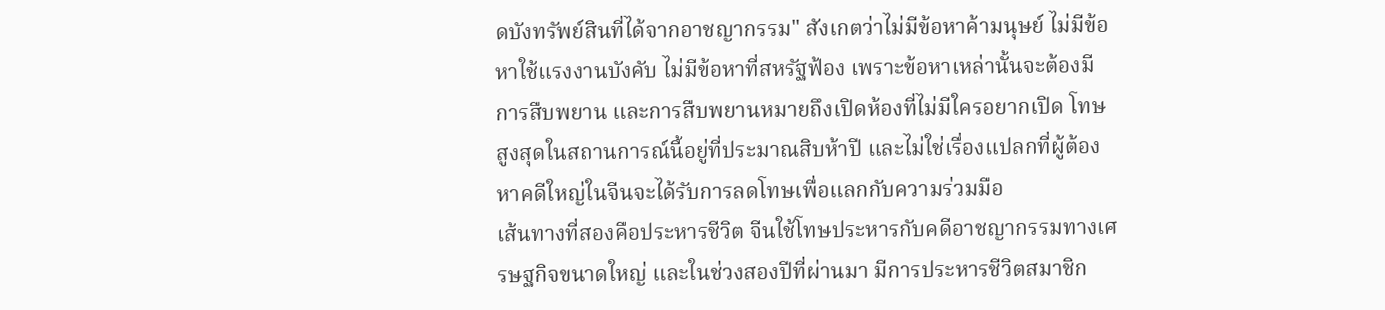ดบังทรัพย์สินที่ได้จากอาชญากรรม" สังเกตว่าไม่มีข้อหาค้ามนุษย์ ไม่มีข้อหาใช้แรงงานบังคับ ไม่มีข้อหาที่สหรัฐฟ้อง เพราะข้อหาเหล่านั้นจะต้องมีการสืบพยาน และการสืบพยานหมายถึงเปิดห้องที่ไม่มีใครอยากเปิด โทษสูงสุดในสถานการณ์นี้อยู่ที่ประมาณสิบห้าปี และไม่ใช่เรื่องแปลกที่ผู้ต้องหาคดีใหญ่ในจีนจะได้รับการลดโทษเพื่อแลกกับความร่วมมือ
เส้นทางที่สองคือประหารชีวิต จีนใช้โทษประหารกับคดีอาชญากรรมทางเศรษฐกิจขนาดใหญ่ และในช่วงสองปีที่ผ่านมา มีการประหารชีวิตสมาชิก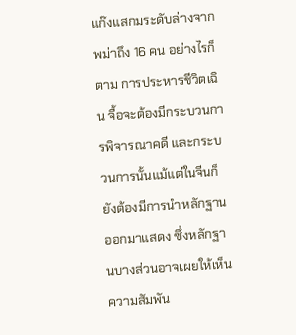แก๊งแสกมระดับล่างจากพม่าถึง 16 คน อย่างไรก็ตาม การประหารชีวิตเฉิน จื้อจะต้องมีกระบวนการพิจารณาคดี และกระบวนการนั้นแม้แต่ในจีนก็ยังต้องมีการนำหลักฐานออกมาแสดง ซึ่งหลักฐานบางส่วนอาจเผยให้เห็นความสัมพัน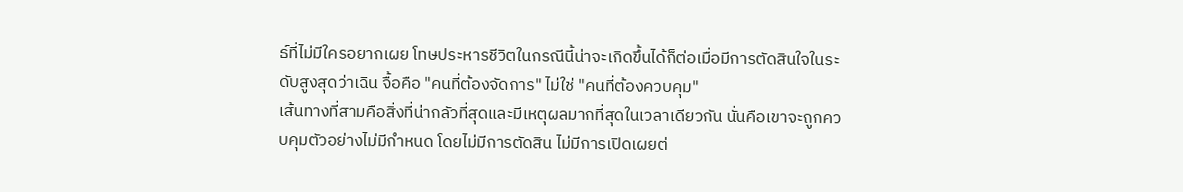ธ์ที่ไม่มีใครอยากเผย โทษประหารชีวิตในกรณีนี้น่าจะเกิดขึ้นได้ก็ต่อเมื่อมีการตัดสินใจในระดับสูงสุดว่าเฉิน จื้อคือ "คนที่ต้องจัดการ" ไม่ใช่ "คนที่ต้องควบคุม"
เส้นทางที่สามคือสิ่งที่น่ากลัวที่สุดและมีเหตุผลมากที่สุดในเวลาเดียวกัน นั่นคือเขาจะถูกควบคุมตัวอย่างไม่มีกำหนด โดยไม่มีการตัดสิน ไม่มีการเปิดเผยต่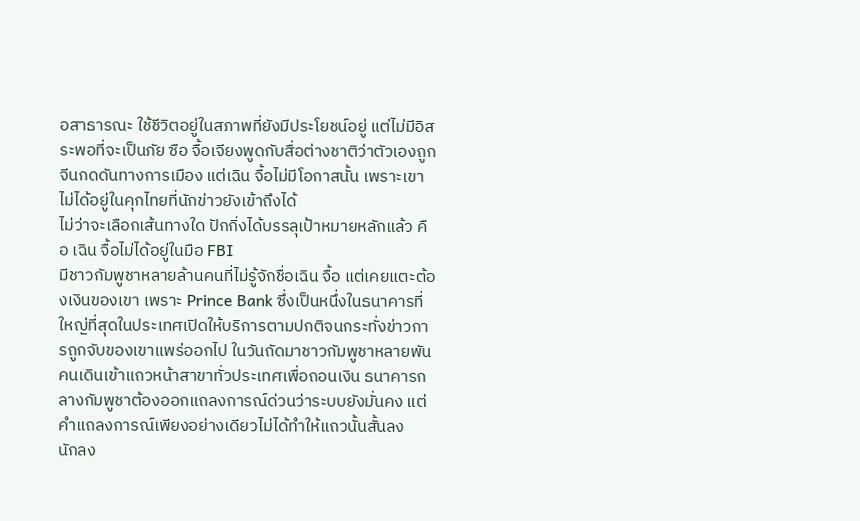อสาธารณะ ใช้ชีวิตอยู่ในสภาพที่ยังมีประโยชน์อยู่ แต่ไม่มีอิสระพอที่จะเป็นภัย ซือ จื้อเจียงพูดกับสื่อต่างชาติว่าตัวเองถูกจีนกดดันทางการเมือง แต่เฉิน จื้อไม่มีโอกาสนั้น เพราะเขาไม่ได้อยู่ในคุกไทยที่นักข่าวยังเข้าถึงได้
ไม่ว่าจะเลือกเส้นทางใด ปักกิ่งได้บรรลุเป้าหมายหลักแล้ว คือ เฉิน จื้อไม่ได้อยู่ในมือ FBI
มีชาวกัมพูชาหลายล้านคนที่ไม่รู้จักชื่อเฉิน จื้อ แต่เคยแตะต้องเงินของเขา เพราะ Prince Bank ซึ่งเป็นหนึ่งในธนาคารที่ใหญ่ที่สุดในประเทศเปิดให้บริการตามปกติจนกระทั่งข่าวการถูกจับของเขาแพร่ออกไป ในวันถัดมาชาวกัมพูชาหลายพันคนเดินเข้าแถวหน้าสาขาทั่วประเทศเพื่อถอนเงิน ธนาคารกลางกัมพูชาต้องออกแถลงการณ์ด่วนว่าระบบยังมั่นคง แต่คำแถลงการณ์เพียงอย่างเดียวไม่ได้ทำให้แถวนั้นสั้นลง
นักลง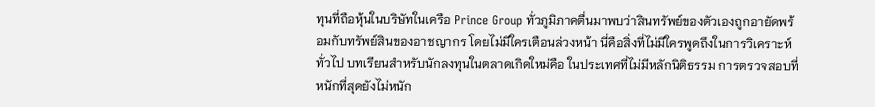ทุนที่ถือหุ้นในบริษัทในเครือ Prince Group ทั่วภูมิภาคตื่นมาพบว่าสินทรัพย์ของตัวเองถูกอายัดพร้อมกับทรัพย์สินของอาชญากร โดยไม่มีใครเตือนล่วงหน้า นี่คือสิ่งที่ไม่มีใครพูดถึงในการวิเคราะห์ทั่วไป บทเรียนสำหรับนักลงทุนในตลาดเกิดใหม่คือ ในประเทศที่ไม่มีหลักนิติธรรม การตรวจสอบที่หนักที่สุดยังไม่หนัก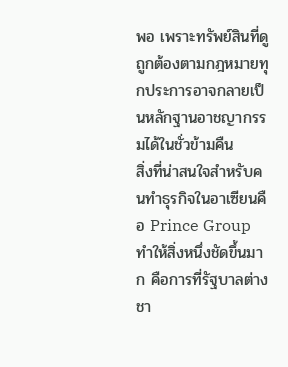พอ เพราะทรัพย์สินที่ดูถูกต้องตามกฎหมายทุกประการอาจกลายเป็นหลักฐานอาชญากรรมได้ในชั่วข้ามคืน
สิ่งที่น่าสนใจสำหรับคนทำธุรกิจในอาเซียนคือ Prince Group ทำให้สิ่งหนึ่งชัดขึ้นมาก คือการที่รัฐบาลต่างชา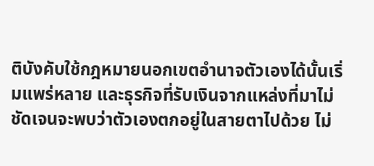ติบังคับใช้กฎหมายนอกเขตอำนาจตัวเองได้นั้นเริ่มแพร่หลาย และธุรกิจที่รับเงินจากแหล่งที่มาไม่ชัดเจนจะพบว่าตัวเองตกอยู่ในสายตาไปด้วย ไม่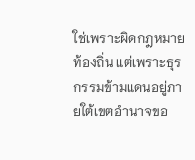ใช่เพราะผิดกฎหมายท้องถิ่น แต่เพราะธุรกรรมข้ามแดนอยู่ภายใต้เขตอำนาจขอ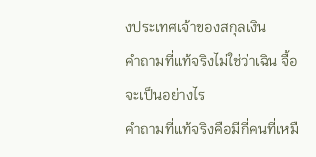งประเทศเจ้าของสกุลเงิน
คำถามที่แท้จริงไม่ใช่ว่าเฉิน จื้อจะเป็นอย่างไร
คำถามที่แท้จริงคือมีกี่คนที่เหมื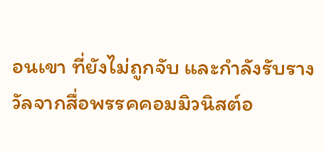อนเขา ที่ยังไม่ถูกจับ และกำลังรับรางวัลจากสื่อพรรคคอมมิวนิสต์อ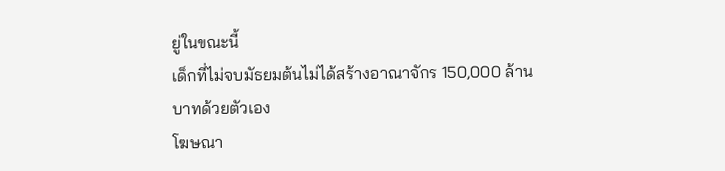ยู่ในขณะนี้
เด็กที่ไม่จบมัธยมต้นไม่ได้สร้างอาณาจักร 150,000 ล้านบาทด้วยตัวเอง
โฆษณา